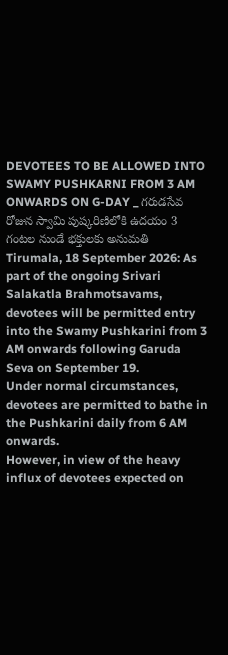DEVOTEES TO BE ALLOWED INTO SWAMY PUSHKARNI FROM 3 AM ONWARDS ON G-DAY _ గరుడసేవ రోజున స్వామి పుష్కరిణిలోకి ఉదయం 3 గంటల నుండే భక్తులకు అనుమతి
Tirumala, 18 September 2026: As part of the ongoing Srivari Salakatla Brahmotsavams, devotees will be permitted entry into the Swamy Pushkarini from 3 AM onwards following Garuda Seva on September 19.
Under normal circumstances, devotees are permitted to bathe in the Pushkarini daily from 6 AM onwards.
However, in view of the heavy influx of devotees expected on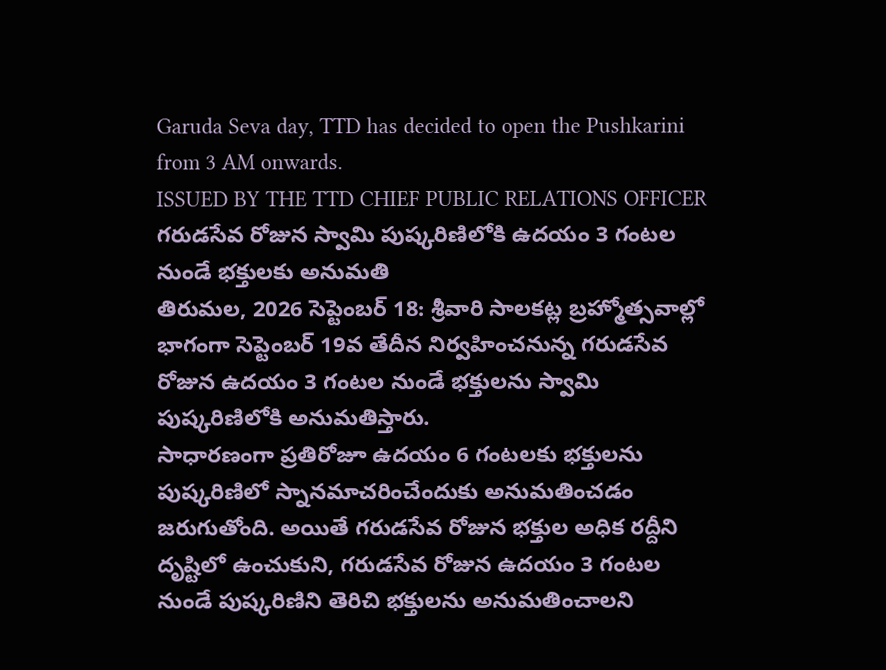Garuda Seva day, TTD has decided to open the Pushkarini from 3 AM onwards.
ISSUED BY THE TTD CHIEF PUBLIC RELATIONS OFFICER
గరుడసేవ రోజున స్వామి పుష్కరిణిలోకి ఉదయం 3 గంటల నుండే భక్తులకు అనుమతి
తిరుమల, 2026 సెప్టెంబర్ 18: శ్రీవారి సాలకట్ల బ్రహ్మోత్సవాల్లో భాగంగా సెప్టెంబర్ 19వ తేదీన నిర్వహించనున్న గరుడసేవ రోజున ఉదయం 3 గంటల నుండే భక్తులను స్వామి పుష్కరిణిలోకి అనుమతిస్తారు.
సాధారణంగా ప్రతిరోజూ ఉదయం 6 గంటలకు భక్తులను పుష్కరిణిలో స్నానమాచరించేందుకు అనుమతించడం జరుగుతోంది. అయితే గరుడసేవ రోజున భక్తుల అధిక రద్దీని దృష్టిలో ఉంచుకుని, గరుడసేవ రోజున ఉదయం 3 గంటల నుండే పుష్కరిణిని తెరిచి భక్తులను అనుమతించాలని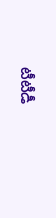టీటీడీ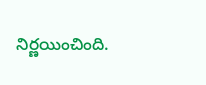నిర్ణయించింది.